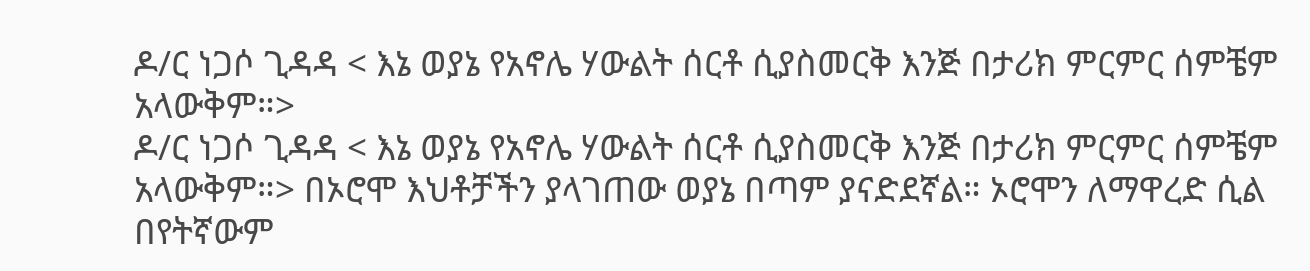ዶ/ር ነጋሶ ጊዳዳ < እኔ ወያኔ የአኖሌ ሃውልት ሰርቶ ሲያስመርቅ እንጅ በታሪክ ምርምር ሰምቼም አላውቅም።>
ዶ/ር ነጋሶ ጊዳዳ < እኔ ወያኔ የአኖሌ ሃውልት ሰርቶ ሲያስመርቅ እንጅ በታሪክ ምርምር ሰምቼም አላውቅም።> በኦሮሞ እህቶቻችን ያላገጠው ወያኔ በጣም ያናድደኛል። ኦሮሞን ለማዋረድ ሲል በየትኛውም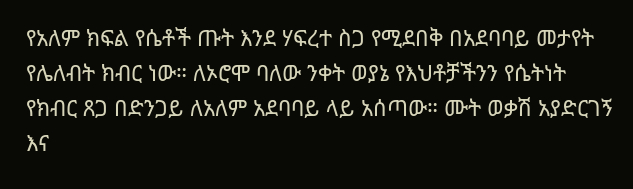የአለም ክፍል የሴቶች ጡት እንደ ሃፍረተ ስጋ የሚደበቅ በአደባባይ መታየት የሌለብት ክብር ነው። ለኦሮሞ ባለው ንቀት ወያኔ የእህቶቻችንን የሴትነት የክብር ጸጋ በድንጋይ ለአለም አደባባይ ላይ አሰጣው። ሙት ወቃሽ አያድርገኝ እና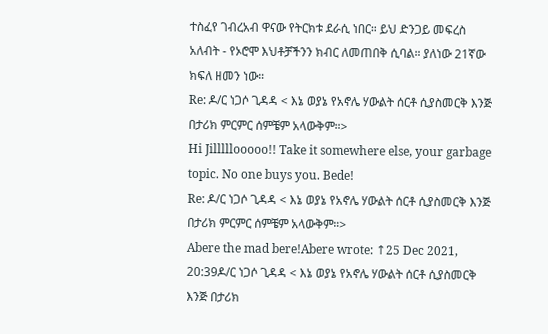ተስፈየ ገብረአብ ዋናው የትርክቱ ደራሲ ነበር። ይህ ድንጋይ መፍረስ አለብት - የኦሮሞ እህቶቻችንን ክብር ለመጠበቅ ሲባል። ያለነው 21ኛው ክፍለ ዘመን ነው።
Re: ዶ/ር ነጋሶ ጊዳዳ < እኔ ወያኔ የአኖሌ ሃውልት ሰርቶ ሲያስመርቅ እንጅ በታሪክ ምርምር ሰምቼም አላውቅም።>
Hi Jilllllooooo!! Take it somewhere else, your garbage topic. No one buys you. Bede!
Re: ዶ/ር ነጋሶ ጊዳዳ < እኔ ወያኔ የአኖሌ ሃውልት ሰርቶ ሲያስመርቅ እንጅ በታሪክ ምርምር ሰምቼም አላውቅም።>
Abere the mad bere!Abere wrote: ↑25 Dec 2021, 20:39ዶ/ር ነጋሶ ጊዳዳ < እኔ ወያኔ የአኖሌ ሃውልት ሰርቶ ሲያስመርቅ እንጅ በታሪክ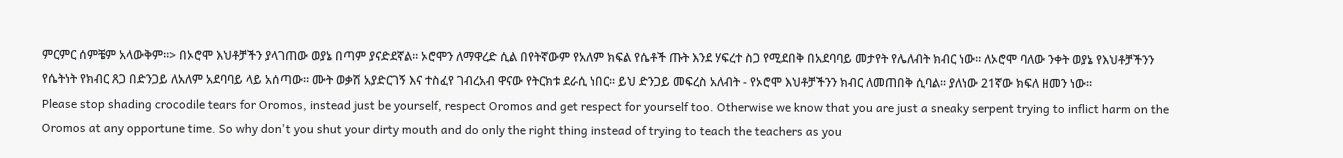ምርምር ሰምቼም አላውቅም።> በኦሮሞ እህቶቻችን ያላገጠው ወያኔ በጣም ያናድደኛል። ኦሮሞን ለማዋረድ ሲል በየትኛውም የአለም ክፍል የሴቶች ጡት እንደ ሃፍረተ ስጋ የሚደበቅ በአደባባይ መታየት የሌለብት ክብር ነው። ለኦሮሞ ባለው ንቀት ወያኔ የእህቶቻችንን የሴትነት የክብር ጸጋ በድንጋይ ለአለም አደባባይ ላይ አሰጣው። ሙት ወቃሽ አያድርገኝ እና ተስፈየ ገብረአብ ዋናው የትርክቱ ደራሲ ነበር። ይህ ድንጋይ መፍረስ አለብት - የኦሮሞ እህቶቻችንን ክብር ለመጠበቅ ሲባል። ያለነው 21ኛው ክፍለ ዘመን ነው።
Please stop shading crocodile tears for Oromos, instead just be yourself, respect Oromos and get respect for yourself too. Otherwise we know that you are just a sneaky serpent trying to inflict harm on the Oromos at any opportune time. So why don't you shut your dirty mouth and do only the right thing instead of trying to teach the teachers as you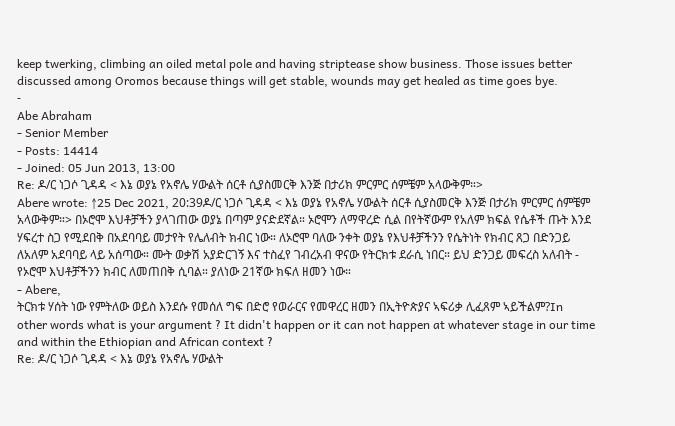keep twerking, climbing an oiled metal pole and having striptease show business. Those issues better discussed among Oromos because things will get stable, wounds may get healed as time goes bye.
-
Abe Abraham
- Senior Member
- Posts: 14414
- Joined: 05 Jun 2013, 13:00
Re: ዶ/ር ነጋሶ ጊዳዳ < እኔ ወያኔ የአኖሌ ሃውልት ሰርቶ ሲያስመርቅ እንጅ በታሪክ ምርምር ሰምቼም አላውቅም።>
Abere wrote: ↑25 Dec 2021, 20:39ዶ/ር ነጋሶ ጊዳዳ < እኔ ወያኔ የአኖሌ ሃውልት ሰርቶ ሲያስመርቅ እንጅ በታሪክ ምርምር ሰምቼም አላውቅም።> በኦሮሞ እህቶቻችን ያላገጠው ወያኔ በጣም ያናድደኛል። ኦሮሞን ለማዋረድ ሲል በየትኛውም የአለም ክፍል የሴቶች ጡት እንደ ሃፍረተ ስጋ የሚደበቅ በአደባባይ መታየት የሌለብት ክብር ነው። ለኦሮሞ ባለው ንቀት ወያኔ የእህቶቻችንን የሴትነት የክብር ጸጋ በድንጋይ ለአለም አደባባይ ላይ አሰጣው። ሙት ወቃሽ አያድርገኝ እና ተስፈየ ገብረአብ ዋናው የትርክቱ ደራሲ ነበር። ይህ ድንጋይ መፍረስ አለብት - የኦሮሞ እህቶቻችንን ክብር ለመጠበቅ ሲባል። ያለነው 21ኛው ክፍለ ዘመን ነው።
- Abere,
ትርክቱ ሃሰት ነው የምትለው ወይስ እንደሱ የመሰለ ግፍ በድሮ የወራርና የመዋረር ዘመን በኢትዮጵያና ኣፍሪቃ ሊፈጸም ኣይችልም?In other words what is your argument ? It didn't happen or it can not happen at whatever stage in our time and within the Ethiopian and African context ?
Re: ዶ/ር ነጋሶ ጊዳዳ < እኔ ወያኔ የአኖሌ ሃውልት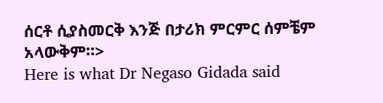ሰርቶ ሲያስመርቅ እንጅ በታሪክ ምርምር ሰምቼም አላውቅም።>
Here is what Dr Negaso Gidada said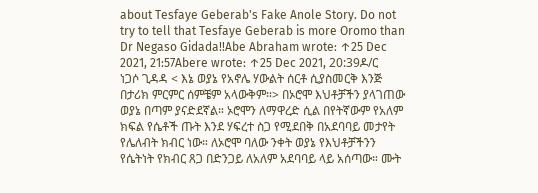about Tesfaye Geberab's Fake Anole Story. Do not try to tell that Tesfaye Geberab is more Oromo than Dr Negaso Gidada!!Abe Abraham wrote: ↑25 Dec 2021, 21:57Abere wrote: ↑25 Dec 2021, 20:39ዶ/ር ነጋሶ ጊዳዳ < እኔ ወያኔ የአኖሌ ሃውልት ሰርቶ ሲያስመርቅ እንጅ በታሪክ ምርምር ሰምቼም አላውቅም።> በኦሮሞ እህቶቻችን ያላገጠው ወያኔ በጣም ያናድደኛል። ኦሮሞን ለማዋረድ ሲል በየትኛውም የአለም ክፍል የሴቶች ጡት እንደ ሃፍረተ ስጋ የሚደበቅ በአደባባይ መታየት የሌለብት ክብር ነው። ለኦሮሞ ባለው ንቀት ወያኔ የእህቶቻችንን የሴትነት የክብር ጸጋ በድንጋይ ለአለም አደባባይ ላይ አሰጣው። ሙት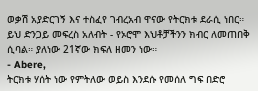ወቃሽ አያድርገኝ እና ተስፈየ ገብረአብ ዋናው የትርክቱ ደራሲ ነበር። ይህ ድንጋይ መፍረስ አለብት - የኦሮሞ እህቶቻችንን ክብር ለመጠበቅ ሲባል። ያለነው 21ኛው ክፍለ ዘመን ነው።
- Abere,
ትርክቱ ሃሰት ነው የምትለው ወይስ እንደሱ የመሰለ ግፍ በድሮ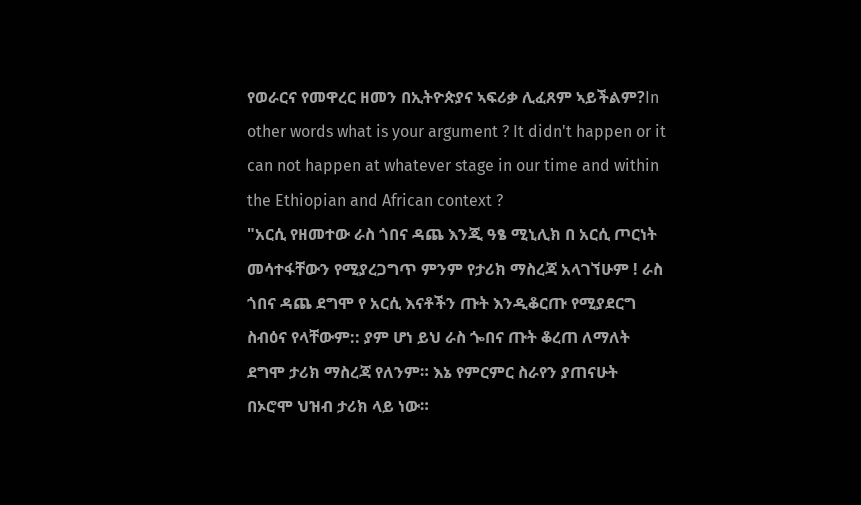የወራርና የመዋረር ዘመን በኢትዮጵያና ኣፍሪቃ ሊፈጸም ኣይችልም?In other words what is your argument ? It didn't happen or it can not happen at whatever stage in our time and within the Ethiopian and African context ?
"አርሲ የዘመተው ራስ ጎበና ዳጨ እንጂ ዓፄ ሚኒሊክ በ አርሲ ጦርነት መሳተፋቸውን የሚያረጋግጥ ምንም የታሪክ ማስረጃ አላገኘሁም ! ራስ ጎበና ዳጨ ደግሞ የ አርሲ እናቶችን ጡት እንዲቆርጡ የሚያደርግ ስብዕና የላቸውም:: ያም ሆነ ይህ ራስ ጐበና ጡት ቆረጠ ለማለት ደግሞ ታሪክ ማስረጃ የለንም። እኔ የምርምር ስራየን ያጠናሁት በኦሮሞ ህዝብ ታሪክ ላይ ነው።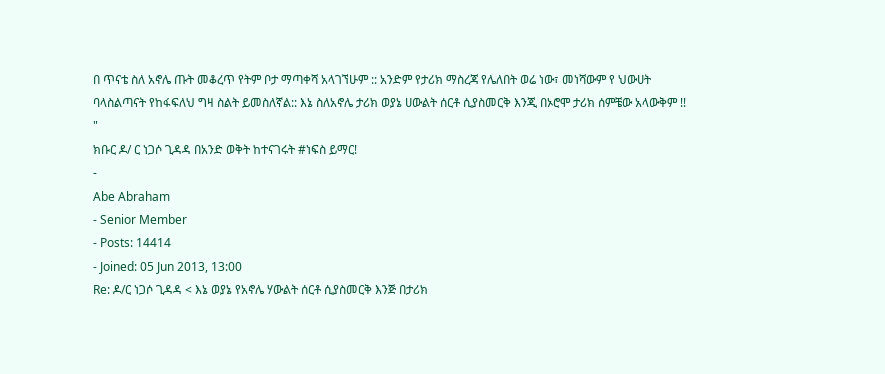በ ጥናቴ ስለ አኖሌ ጡት መቆረጥ የትም ቦታ ማጣቀሻ አላገኘሁም :: አንድም የታሪክ ማስረጃ የሌለበት ወሬ ነው፣ መነሻውም የ ህውሀት ባላስልጣናት የከፋፍለህ ግዛ ስልት ይመስለኛል:: እኔ ስለአኖሌ ታሪክ ወያኔ ሀውልት ሰርቶ ሲያስመርቅ እንጂ በኦሮሞ ታሪክ ሰምቼው አላውቅም !! "
ክቡር ዶ/ ር ነጋሶ ጊዳዳ በአንድ ወቅት ከተናገሩት #ነፍስ ይማር!
-
Abe Abraham
- Senior Member
- Posts: 14414
- Joined: 05 Jun 2013, 13:00
Re: ዶ/ር ነጋሶ ጊዳዳ < እኔ ወያኔ የአኖሌ ሃውልት ሰርቶ ሲያስመርቅ እንጅ በታሪክ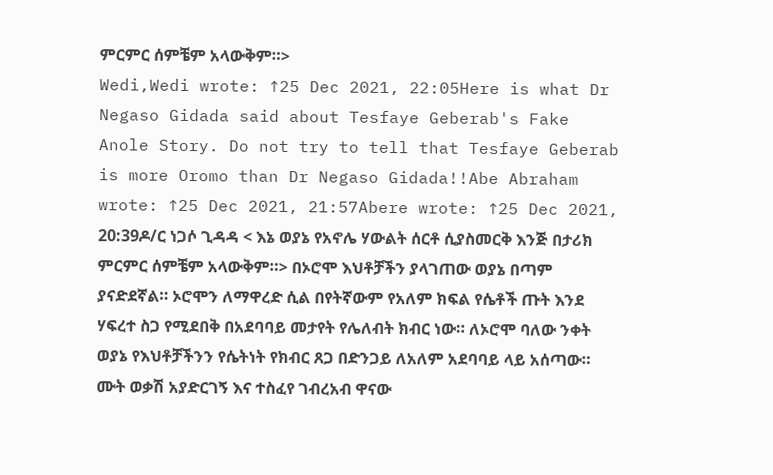ምርምር ሰምቼም አላውቅም።>
Wedi,Wedi wrote: ↑25 Dec 2021, 22:05Here is what Dr Negaso Gidada said about Tesfaye Geberab's Fake Anole Story. Do not try to tell that Tesfaye Geberab is more Oromo than Dr Negaso Gidada!!Abe Abraham wrote: ↑25 Dec 2021, 21:57Abere wrote: ↑25 Dec 2021, 20:39ዶ/ር ነጋሶ ጊዳዳ < እኔ ወያኔ የአኖሌ ሃውልት ሰርቶ ሲያስመርቅ እንጅ በታሪክ ምርምር ሰምቼም አላውቅም።> በኦሮሞ እህቶቻችን ያላገጠው ወያኔ በጣም ያናድደኛል። ኦሮሞን ለማዋረድ ሲል በየትኛውም የአለም ክፍል የሴቶች ጡት እንደ ሃፍረተ ስጋ የሚደበቅ በአደባባይ መታየት የሌለብት ክብር ነው። ለኦሮሞ ባለው ንቀት ወያኔ የእህቶቻችንን የሴትነት የክብር ጸጋ በድንጋይ ለአለም አደባባይ ላይ አሰጣው። ሙት ወቃሽ አያድርገኝ እና ተስፈየ ገብረአብ ዋናው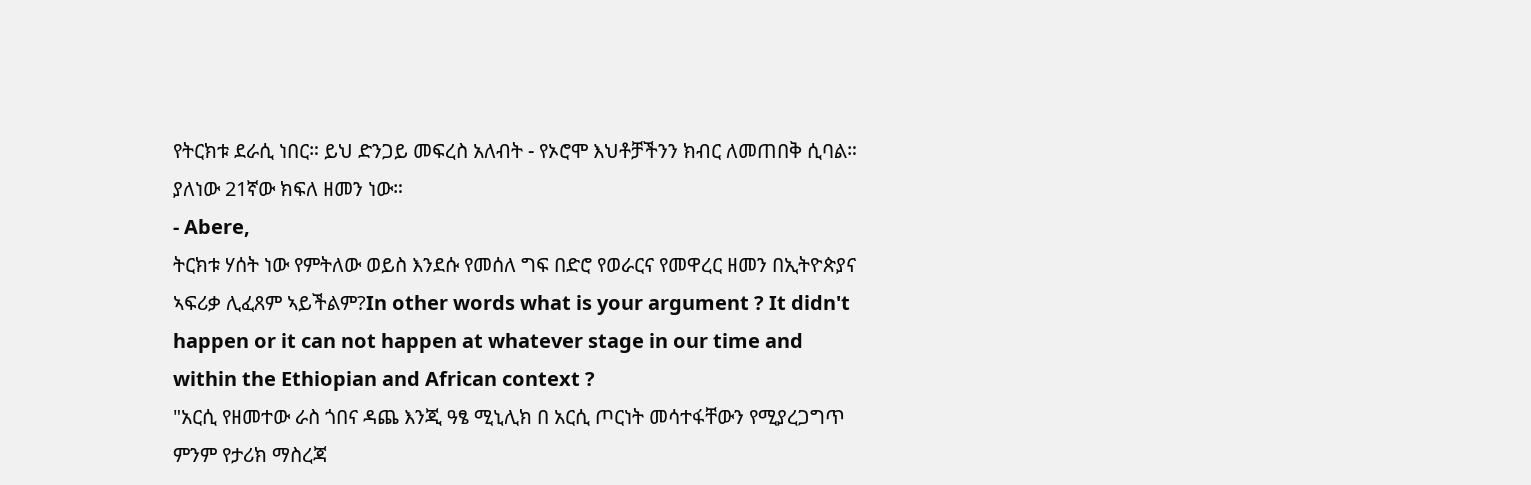የትርክቱ ደራሲ ነበር። ይህ ድንጋይ መፍረስ አለብት - የኦሮሞ እህቶቻችንን ክብር ለመጠበቅ ሲባል። ያለነው 21ኛው ክፍለ ዘመን ነው።
- Abere,
ትርክቱ ሃሰት ነው የምትለው ወይስ እንደሱ የመሰለ ግፍ በድሮ የወራርና የመዋረር ዘመን በኢትዮጵያና ኣፍሪቃ ሊፈጸም ኣይችልም?In other words what is your argument ? It didn't happen or it can not happen at whatever stage in our time and within the Ethiopian and African context ?
"አርሲ የዘመተው ራስ ጎበና ዳጨ እንጂ ዓፄ ሚኒሊክ በ አርሲ ጦርነት መሳተፋቸውን የሚያረጋግጥ ምንም የታሪክ ማስረጃ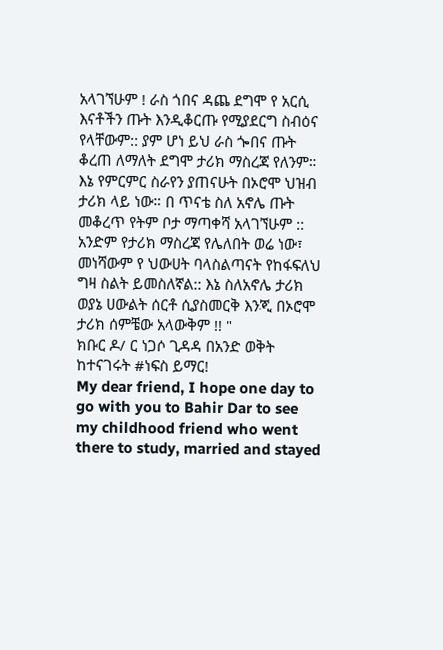አላገኘሁም ! ራስ ጎበና ዳጨ ደግሞ የ አርሲ እናቶችን ጡት እንዲቆርጡ የሚያደርግ ስብዕና የላቸውም:: ያም ሆነ ይህ ራስ ጐበና ጡት ቆረጠ ለማለት ደግሞ ታሪክ ማስረጃ የለንም። እኔ የምርምር ስራየን ያጠናሁት በኦሮሞ ህዝብ ታሪክ ላይ ነው። በ ጥናቴ ስለ አኖሌ ጡት መቆረጥ የትም ቦታ ማጣቀሻ አላገኘሁም :: አንድም የታሪክ ማስረጃ የሌለበት ወሬ ነው፣ መነሻውም የ ህውሀት ባላስልጣናት የከፋፍለህ ግዛ ስልት ይመስለኛል:: እኔ ስለአኖሌ ታሪክ ወያኔ ሀውልት ሰርቶ ሲያስመርቅ እንጂ በኦሮሞ ታሪክ ሰምቼው አላውቅም !! "
ክቡር ዶ/ ር ነጋሶ ጊዳዳ በአንድ ወቅት ከተናገሩት #ነፍስ ይማር!
My dear friend, I hope one day to go with you to Bahir Dar to see my childhood friend who went there to study, married and stayed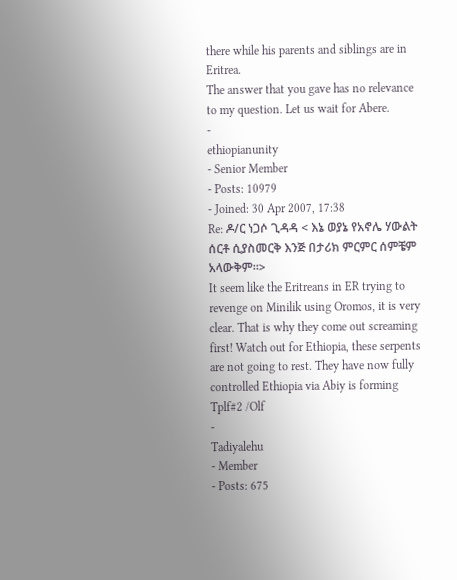there while his parents and siblings are in Eritrea.
The answer that you gave has no relevance to my question. Let us wait for Abere.
-
ethiopianunity
- Senior Member
- Posts: 10979
- Joined: 30 Apr 2007, 17:38
Re: ዶ/ር ነጋሶ ጊዳዳ < እኔ ወያኔ የአኖሌ ሃውልት ሰርቶ ሲያስመርቅ እንጅ በታሪክ ምርምር ሰምቼም አላውቅም።>
It seem like the Eritreans in ER trying to revenge on Minilik using Oromos, it is very clear. That is why they come out screaming first! Watch out for Ethiopia, these serpents are not going to rest. They have now fully controlled Ethiopia via Abiy is forming Tplf#2 /Olf
-
Tadiyalehu
- Member
- Posts: 675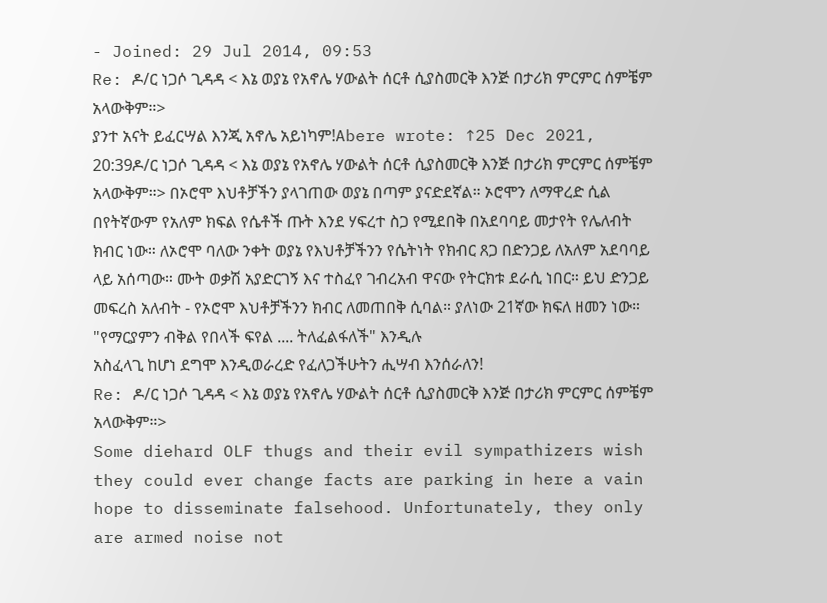- Joined: 29 Jul 2014, 09:53
Re: ዶ/ር ነጋሶ ጊዳዳ < እኔ ወያኔ የአኖሌ ሃውልት ሰርቶ ሲያስመርቅ እንጅ በታሪክ ምርምር ሰምቼም አላውቅም።>
ያንተ አናት ይፈርሣል እንጂ አኖሌ አይነካም!Abere wrote: ↑25 Dec 2021, 20:39ዶ/ር ነጋሶ ጊዳዳ < እኔ ወያኔ የአኖሌ ሃውልት ሰርቶ ሲያስመርቅ እንጅ በታሪክ ምርምር ሰምቼም አላውቅም።> በኦሮሞ እህቶቻችን ያላገጠው ወያኔ በጣም ያናድደኛል። ኦሮሞን ለማዋረድ ሲል በየትኛውም የአለም ክፍል የሴቶች ጡት እንደ ሃፍረተ ስጋ የሚደበቅ በአደባባይ መታየት የሌለብት ክብር ነው። ለኦሮሞ ባለው ንቀት ወያኔ የእህቶቻችንን የሴትነት የክብር ጸጋ በድንጋይ ለአለም አደባባይ ላይ አሰጣው። ሙት ወቃሽ አያድርገኝ እና ተስፈየ ገብረአብ ዋናው የትርክቱ ደራሲ ነበር። ይህ ድንጋይ መፍረስ አለብት - የኦሮሞ እህቶቻችንን ክብር ለመጠበቅ ሲባል። ያለነው 21ኛው ክፍለ ዘመን ነው።
"የማርያምን ብቅል የበላች ፍየል .... ትለፈልፋለች" እንዲሉ
አስፈላጊ ከሆነ ደግሞ እንዲወራረድ የፈለጋችሁትን ሒሣብ እንሰራለን!
Re: ዶ/ር ነጋሶ ጊዳዳ < እኔ ወያኔ የአኖሌ ሃውልት ሰርቶ ሲያስመርቅ እንጅ በታሪክ ምርምር ሰምቼም አላውቅም።>
Some diehard OLF thugs and their evil sympathizers wish they could ever change facts are parking in here a vain hope to disseminate falsehood. Unfortunately, they only are armed noise not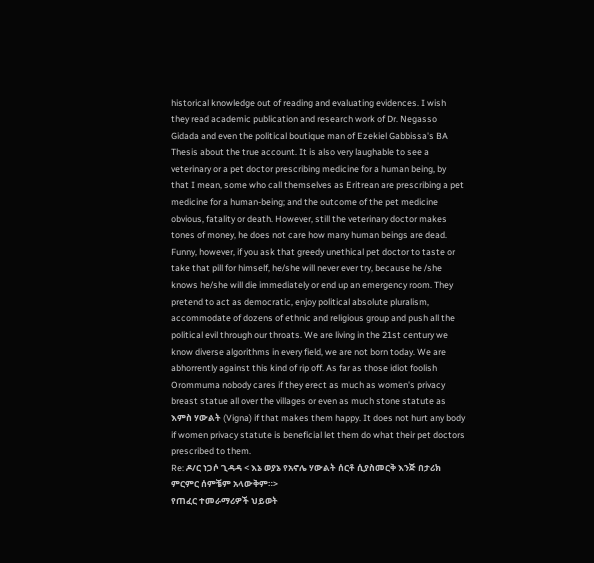historical knowledge out of reading and evaluating evidences. I wish they read academic publication and research work of Dr. Negasso Gidada and even the political boutique man of Ezekiel Gabbissa's BA Thesis about the true account. It is also very laughable to see a veterinary or a pet doctor prescribing medicine for a human being, by that I mean, some who call themselves as Eritrean are prescribing a pet medicine for a human-being; and the outcome of the pet medicine obvious, fatality or death. However, still the veterinary doctor makes tones of money, he does not care how many human beings are dead. Funny, however, if you ask that greedy unethical pet doctor to taste or take that pill for himself, he/she will never ever try, because he /she knows he/she will die immediately or end up an emergency room. They pretend to act as democratic, enjoy political absolute pluralism, accommodate of dozens of ethnic and religious group and push all the political evil through our throats. We are living in the 21st century we know diverse algorithms in every field, we are not born today. We are abhorrently against this kind of rip off. As far as those idiot foolish Orommuma nobody cares if they erect as much as women's privacy breast statue all over the villages or even as much stone statute as እምስ ሃውልት (Vigna) if that makes them happy. It does not hurt any body if women privacy statute is beneficial let them do what their pet doctors prescribed to them.
Re: ዶ/ር ነጋሶ ጊዳዳ < እኔ ወያኔ የአኖሌ ሃውልት ሰርቶ ሲያስመርቅ እንጅ በታሪክ ምርምር ሰምቼም አላውቅም።>
የጠፈር ተመራማሪዎች ህይወት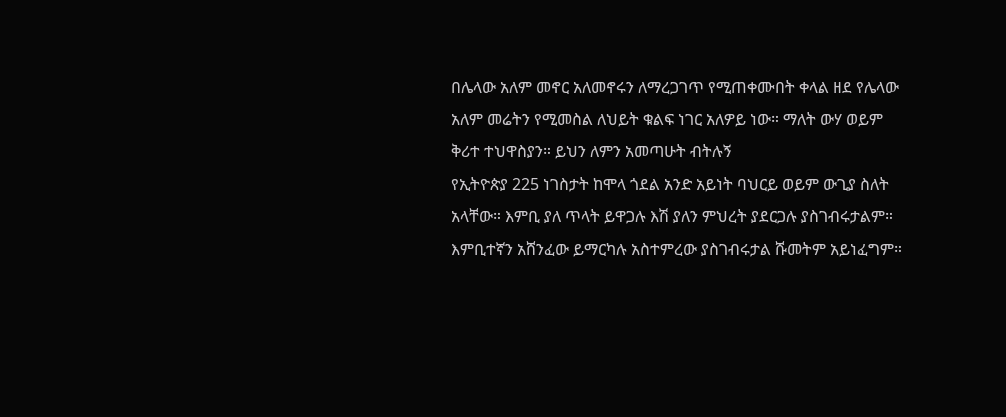በሌላው አለም መኖር አለመኖሩን ለማረጋገጥ የሚጠቀሙበት ቀላል ዘደ የሌላው አለም መሬትን የሚመስል ለህይት ቁልፍ ነገር አለዎይ ነው። ማለት ውሃ ወይም ቅሪተ ተህዋስያን። ይህን ለምን አመጣሁት ብትሉኝ
የኢትዮጵያ 225 ነገስታት ከሞላ ጎደል አንድ አይነት ባህርይ ወይም ውጊያ ስለት አላቸው። እምቢ ያለ ጥላት ይዋጋሉ እሽ ያለን ምህረት ያደርጋሉ ያስገብሩታልም። እምቢተኛን አሸንፈው ይማርካሉ አስተምረው ያስገብሩታል ሹመትም አይነፈግም።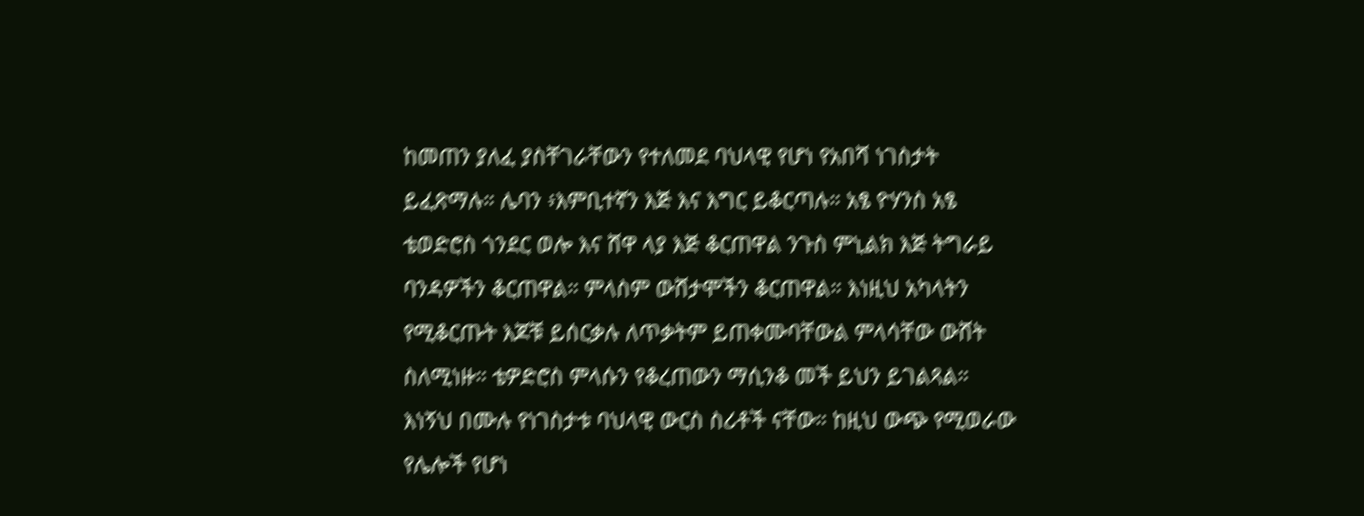ከመጠን ያለፈ ያስቸገራቸውን የተለመደ ባህላዊ የሆነ የአበሻ ነገስታት ይፈጽማሉ። ሌባን ፥እምቢተኛን እጅ እና እግር ይቆርጣሉ። አፄ ዮሃንስ አፄ ቴወድሮስ ጎንደር ወሎ እና ሸዋ ላያ እጅ ቆርጠዋል ንጉስ ምኒልክ እጅ ትግራይ ባንዳዎችን ቆርጠዋል። ምላስም ውሸታሞችን ቆርጠዋል። እነዚህ አካላትን የሚቆርጡት እጆቹ ይሰርቃሉ ለጥቃትም ይጠቀሙባቸውል ምላሳቸው ውሸት ስለሚነዙ። ቴዎድሮስ ምላሱን የቆረጠውን ማሲንቆ መች ይህን ይገልጻል። እነኝህ በሙሉ የነገስታቱ ባህላዊ ውርስ ስሪቶች ናቸው። ከዚህ ውጭ የሚወራው የሌሎች የሆነ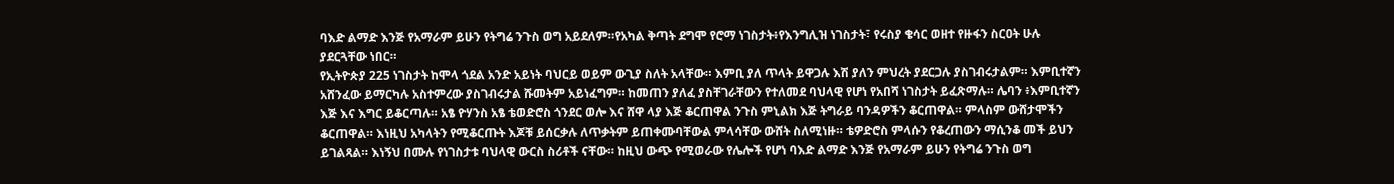ባእድ ልማድ እንጅ የአማራም ይሁን የትግሬ ንጉስ ወግ አይደለም።የአካል ቅጣት ደግሞ የሮማ ነገስታት፥የእንግሊዝ ነገስታት፣ የሩስያ ቄሳር ወዘተ የዙፋን ስርዐት ሁሉ ያደርጓቸው ነበር።
የኢትዮጵያ 225 ነገስታት ከሞላ ጎደል አንድ አይነት ባህርይ ወይም ውጊያ ስለት አላቸው። እምቢ ያለ ጥላት ይዋጋሉ እሽ ያለን ምህረት ያደርጋሉ ያስገብሩታልም። እምቢተኛን አሸንፈው ይማርካሉ አስተምረው ያስገብሩታል ሹመትም አይነፈግም። ከመጠን ያለፈ ያስቸገራቸውን የተለመደ ባህላዊ የሆነ የአበሻ ነገስታት ይፈጽማሉ። ሌባን ፥እምቢተኛን እጅ እና እግር ይቆርጣሉ። አፄ ዮሃንስ አፄ ቴወድሮስ ጎንደር ወሎ እና ሸዋ ላያ እጅ ቆርጠዋል ንጉስ ምኒልክ እጅ ትግራይ ባንዳዎችን ቆርጠዋል። ምላስም ውሸታሞችን ቆርጠዋል። እነዚህ አካላትን የሚቆርጡት እጆቹ ይሰርቃሉ ለጥቃትም ይጠቀሙባቸውል ምላሳቸው ውሸት ስለሚነዙ። ቴዎድሮስ ምላሱን የቆረጠውን ማሲንቆ መች ይህን ይገልጻል። እነኝህ በሙሉ የነገስታቱ ባህላዊ ውርስ ስሪቶች ናቸው። ከዚህ ውጭ የሚወራው የሌሎች የሆነ ባእድ ልማድ እንጅ የአማራም ይሁን የትግሬ ንጉስ ወግ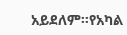አይደለም።የአካል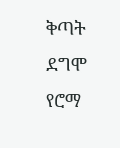ቅጣት ደግሞ የሮማ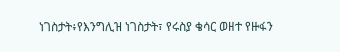ነገስታት፥የእንግሊዝ ነገስታት፣ የሩስያ ቄሳር ወዘተ የዙፋን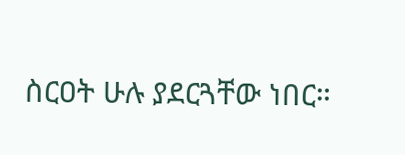ስርዐት ሁሉ ያደርጓቸው ነበር።